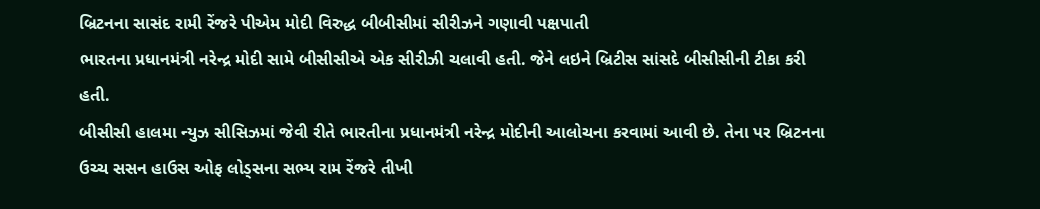બ્રિટનના સાસંદ રામી રેંજરે પીએમ મોદી વિરુદ્ધ બીબીસીમાં સીરીઝને ગણાવી પક્ષપાતી
ભારતના પ્રધાનમંત્રી નરેન્દ્ર મોદી સામે બીસીસીએ એક સીરીઝી ચલાવી હતી. જેને લઇને બ્રિટીસ સાંસદે બીસીસીની ટીકા કરી હતી.
બીસીસી હાલમા ન્યુઝ સીસિઝમાં જેવી રીતે ભારતીના પ્રધાનમંત્રી નરેન્દ્ર મોદીની આલોચના કરવામાં આવી છે. તેના પર બ્રિટનના ઉચ્ચ સસન હાઉસ ઓફ લોડ્સના સભ્ય રામ રેંજરે તીખી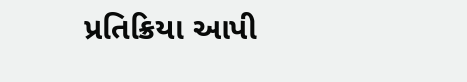પ્રતિક્રિયા આપી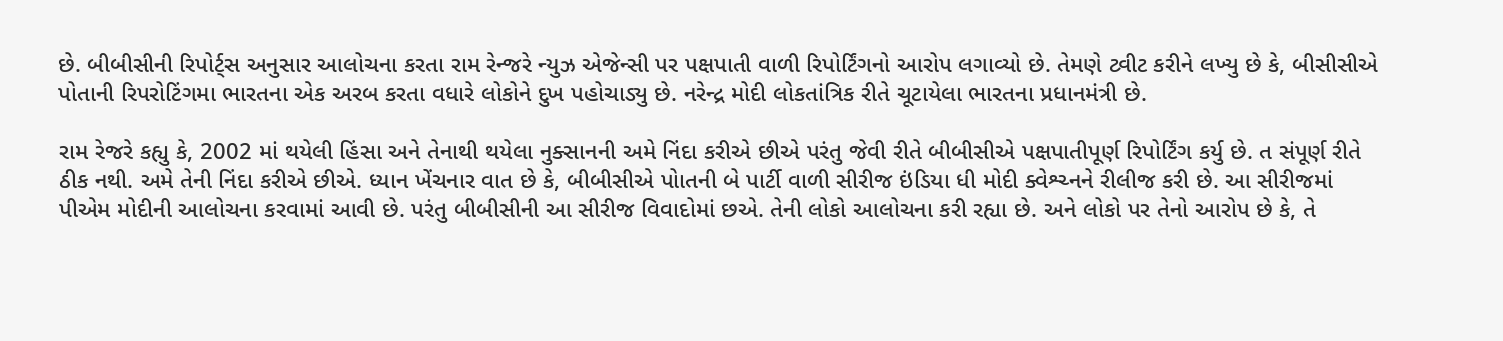છે. બીબીસીની રિપોર્ટ્સ અનુસાર આલોચના કરતા રામ રેન્જરે ન્યુઝ એજેન્સી પર પક્ષપાતી વાળી રિપોર્ટિંગનો આરોપ લગાવ્યો છે. તેમણે ટ્વીટ કરીને લખ્યુ છે કે, બીસીસીએ પોતાની રિપરોટિંગમા ભારતના એક અરબ કરતા વધારે લોકોને દુખ પહોચાડ્યુ છે. નરેન્દ્ર મોદી લોકતાંત્રિક રીતે ચૂટાયેલા ભારતના પ્રધાનમંત્રી છે.

રામ રેજરે કહ્યુ કે, 2002 માં થયેલી હિંસા અને તેનાથી થયેલા નુક્સાનની અમે નિંદા કરીએ છીએ પરંતુ જેવી રીતે બીબીસીએ પક્ષપાતીપૂર્ણ રિપોર્ટિંગ કર્યુ છે. ત સંપૂર્ણ રીતે ઠીક નથી. અમે તેની નિંદા કરીએ છીએ. ધ્યાન ખેંચનાર વાત છે કે, બીબીસીએ પોાતની બે પાર્ટી વાળી સીરીજ ઇંડિયા ધી મોદી ક્વેશ્ચ્નને રીલીજ કરી છે. આ સીરીજમાં પીએમ મોદીની આલોચના કરવામાં આવી છે. પરંતુ બીબીસીની આ સીરીજ વિવાદોમાં છએ. તેની લોકો આલોચના કરી રહ્યા છે. અને લોકો પર તેનો આરોપ છે કે, તે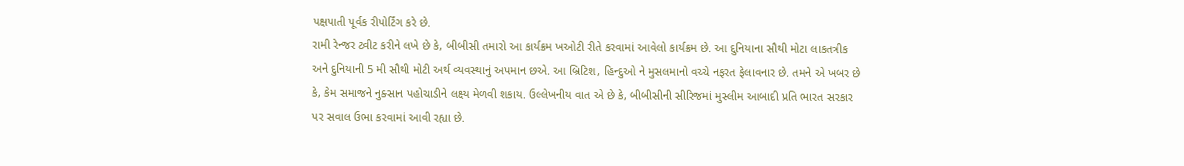પક્ષપાતી પૂર્વક રીપોર્ટિંગ કરે છે.
રામી રેન્જર ટ્વીટ કરીને લખે છે કે, બીબીસી તમારો આ કાર્યક્રમ ખઓટી રીતે કરવામાં આવેલો કાર્યક્રમ છે. આ દુનિયાના સૌથી મોટા લાકતત્રીક અને દુનિયાની 5 મી સૌથી મોટી અર્થ વ્યવસ્થાનું અપમાન છએ. આ બ્રિટિશ, હિન્દુઓ ને મુસલમાનો વચ્ચે નફરત ફેલાવનાર છે. તમને એ ખબર છે કે, કેમ સમાજને નુક્સાન પહોચાડીને લક્ષ્ય મેળવી શકાય. ઉલ્લેખનીય વાત એ છે કે, બીબીસીની સીરિજમાં મુસ્લીમ આબાદી પ્રતિ ભારત સરકાર પર સવાલ ઉભા કરવામાં આવી રહ્યા છે.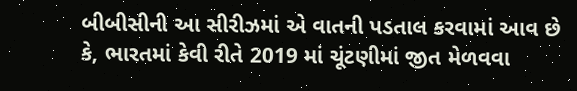બીબીસીની આ સીરીઝમાં એ વાતની પડતાલ કરવામાં આવ છે કે, ભારતમાં કેવી રીતે 2019 માં ચૂંટણીમાં જીત મેળવવા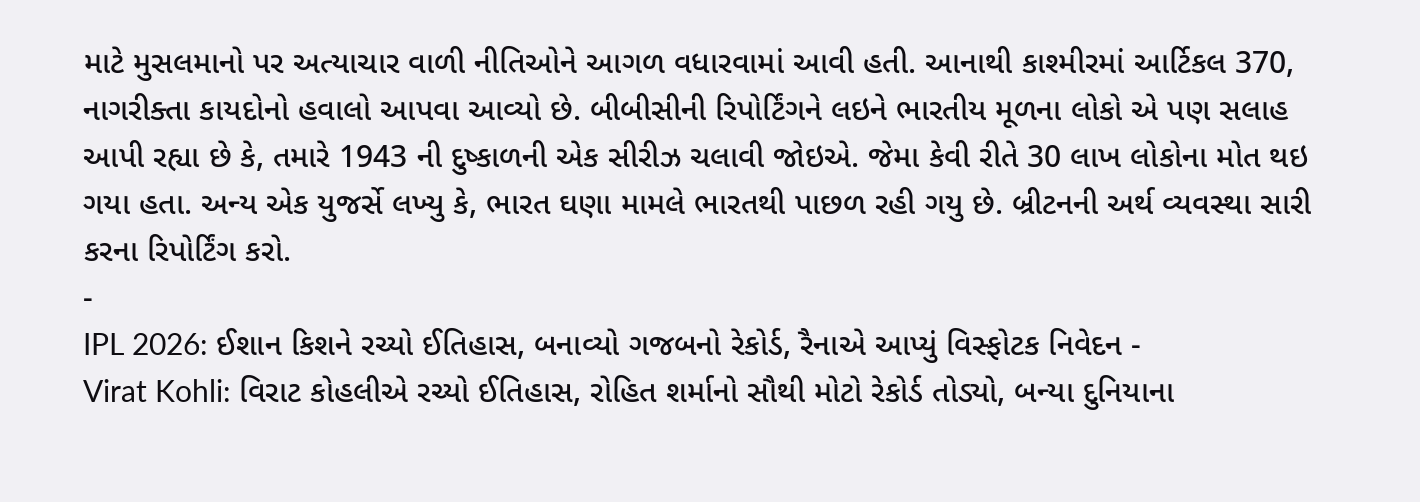માટે મુસલમાનો પર અત્યાચાર વાળી નીતિઓને આગળ વધારવામાં આવી હતી. આનાથી કાશ્મીરમાં આર્ટિકલ 370, નાગરીક્તા કાયદોનો હવાલો આપવા આવ્યો છે. બીબીસીની રિપોર્ટિંગને લઇને ભારતીય મૂળના લોકો એ પણ સલાહ આપી રહ્યા છે કે, તમારે 1943 ની દુષ્કાળની એક સીરીઝ ચલાવી જોઇએ. જેમા કેવી રીતે 30 લાખ લોકોના મોત થઇ ગયા હતા. અન્ય એક યુજર્સે લખ્યુ કે, ભારત ઘણા મામલે ભારતથી પાછળ રહી ગયુ છે. બ્રીટનની અર્થ વ્યવસ્થા સારી કરના રિપોર્ટિંગ કરો.
-
IPL 2026: ઈશાન કિશને રચ્યો ઈતિહાસ, બનાવ્યો ગજબનો રેકોર્ડ, રૈનાએ આપ્યું વિસ્ફોટક નિવેદન -
Virat Kohli: વિરાટ કોહલીએ રચ્યો ઈતિહાસ, રોહિત શર્માનો સૌથી મોટો રેકોર્ડ તોડ્યો, બન્યા દુનિયાના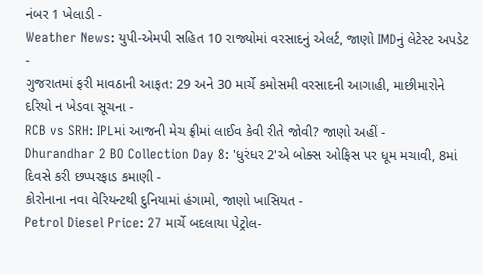નંબર 1 ખેલાડી -
Weather News: યુપી-એમપી સહિત 10 રાજ્યોમાં વરસાદનું એલર્ટ, જાણો IMDનું લેટેસ્ટ અપડેટ -
ગુજરાતમાં ફરી માવઠાની આફત: 29 અને 30 માર્ચે કમોસમી વરસાદની આગાહી, માછીમારોને દરિયો ન ખેડવા સૂચના -
RCB vs SRH: IPLમાં આજની મેચ ફ્રીમાં લાઈવ કેવી રીતે જોવી? જાણો અહીં -
Dhurandhar 2 BO Collection Day 8: 'ધુરંધર 2'એ બોક્સ ઓફિસ પર ધૂમ મચાવી, 8માં દિવસે કરી છપ્પરફાડ કમાણી -
કોરોનાના નવા વેરિયન્ટથી દુનિયામાં હંગામો, જાણો ખાસિયત -
Petrol Diesel Price: 27 માર્ચે બદલાયા પેટ્રોલ-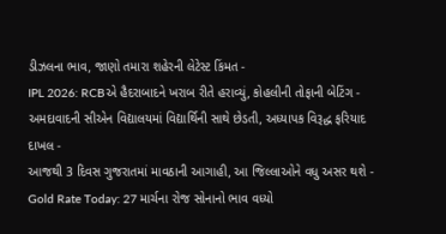ડીઝલના ભાવ, જાણો તમારા શહેરની લેટેસ્ટ કિંમત -
IPL 2026: RCBએ હૈદરાબાદને ખરાબ રીતે હરાવ્યું, કોહલીની તોફાની બેટિંગ -
અમદાવાદની સીએન વિદ્યાલયમાં વિદ્યાર્થિની સાથે છેડતી, અધ્યાપક વિરૂદ્ધ ફરિયાદ દાખલ -
આજથી 3 દિવસ ગુજરાતમાં માવઠાની આગાહી, આ જિલ્લાઓને વધુ અસર થશે -
Gold Rate Today: 27 માર્ચના રોજ સોનાનો ભાવ વધ્યો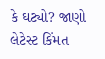કે ઘટ્યો? જાણો લેટેસ્ટ કિંમત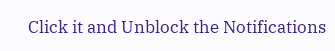Click it and Unblock the Notifications